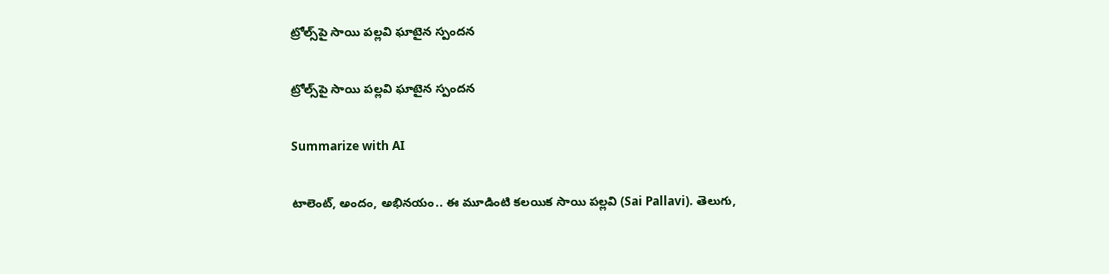ట్రోల్స్‌పై సాయి పల్లవి ఘాటైన స్పందన

ట్రోల్స్‌పై సాయి పల్లవి ఘాటైన స్పందన

Summarize with AI

టాలెంట్, అందం, అభినయం.. ఈ మూడింటి కలయిక సాయి పల్లవి (Sai Pallavi). తెలుగు,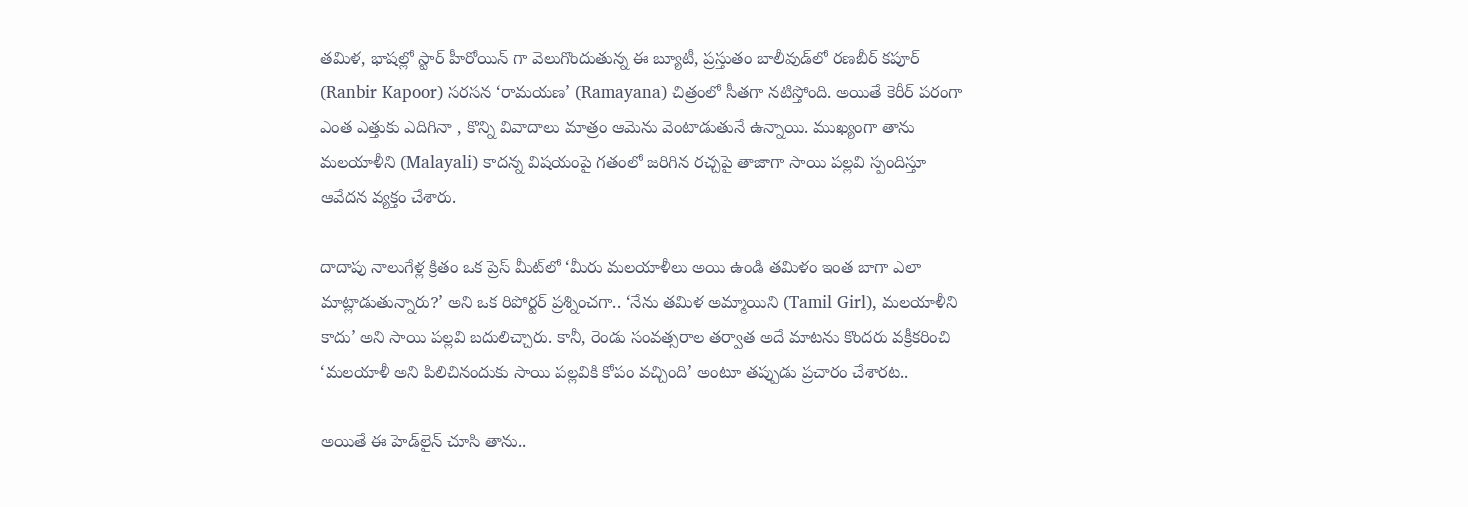తమిళ, భాషల్లో స్టార్ హీరోయిన్ గా వెలుగొందుతున్న ఈ బ్యూటీ, ప్రస్తుతం బాలీవుడ్‌లో రణబీర్ కపూర్ (Ranbir Kapoor) సరసన ‘రామయణ’ (Ramayana) చిత్రంలో సీతగా నటిస్తోంది. అయితే కెరీర్ పరంగా ఎంత ఎత్తుకు ఎదిగినా , కొన్ని వివాదాలు మాత్రం ఆమెను వెంటాడుతునే ఉన్నాయి. ముఖ్యంగా తాను మలయాళీని (Malayali) కాదన్న విషయంపై గతంలో జరిగిన రచ్చపై తాజాగా సాయి పల్లవి స్పందిస్తూ ఆవేదన వ్యక్తం చేశారు.

దాదాపు నాలుగేళ్ల క్రితం ఒక ప్రెస్ మీట్‌లో ‘మీరు మలయాళీలు అయి ఉండి తమిళం ఇంత బాగా ఎలా మాట్లాడుతున్నారు?’ అని ఒక రిపోర్టర్ ప్రశ్నించగా.. ‘నేను తమిళ అమ్మాయిని (Tamil Girl), మలయాళీని కాదు’ అని సాయి పల్లవి బదులిచ్చారు. కానీ, రెండు సంవత్సరాల తర్వాత అదే మాటను కొందరు వక్రీకరించి ‘మలయాళీ అని పిలిచినందుకు సాయి పల్లవికి కోపం వచ్చింది’ అంటూ తప్పుడు ప్రచారం చేశారట..

అయితే ఈ హెడ్‌లైన్ చూసి తాను..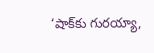‘షాక్‌కు గురయ్యా,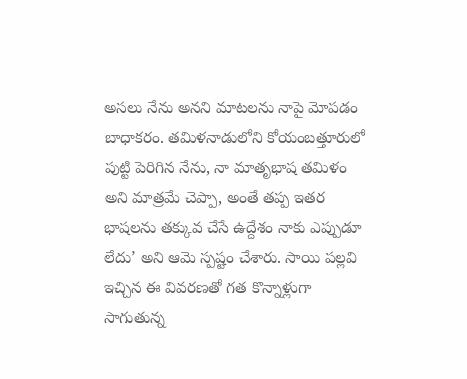అసలు నేను అనని మాటలను నాపై మోపడం బాధాకరం. తమిళనాడులోని కోయంబత్తూరులో పుట్టి పెరిగిన నేను, నా మాతృభాష తమిళం అని మాత్రమే చెప్పా, అంతే తప్ప ఇతర భాషలను తక్కువ చేసే ఉద్దేశం నాకు ఎప్పుడూ లేదు’ అని ఆమె స్పష్టం చేశారు. సాయి పల్లవి ఇచ్చిన ఈ వివరణతో గత కొన్నాళ్లుగా సాగుతున్న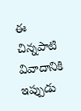ఈ చిన్నపాటి వివాదానికి ఇప్పుడు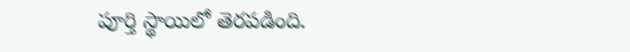పూర్తి స్థాయిలో తెరపడింది.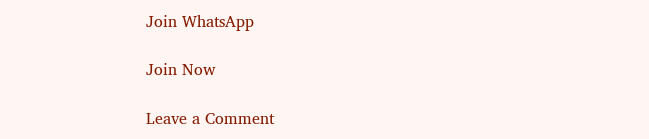Join WhatsApp

Join Now

Leave a Comment